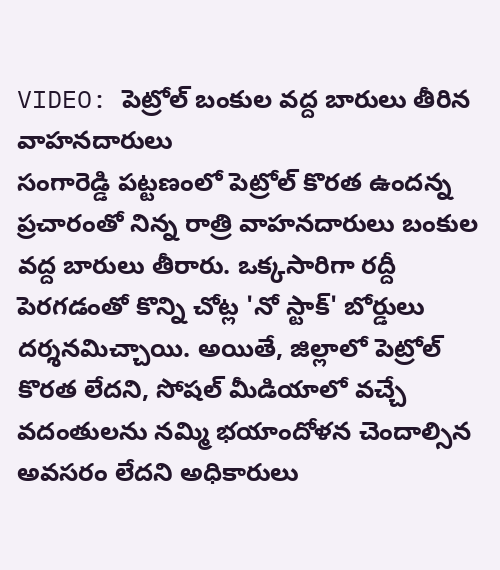VIDEO: పెట్రోల్ బంకుల వద్ద బారులు తీరిన వాహనదారులు
సంగారెడ్డి పట్టణంలో పెట్రోల్ కొరత ఉందన్న ప్రచారంతో నిన్న రాత్రి వాహనదారులు బంకుల వద్ద బారులు తీరారు. ఒక్కసారిగా రద్దీ పెరగడంతో కొన్ని చోట్ల 'నో స్టాక్' బోర్డులు దర్శనమిచ్చాయి. అయితే, జిల్లాలో పెట్రోల్ కొరత లేదని, సోషల్ మీడియాలో వచ్చే వదంతులను నమ్మి భయాందోళన చెందాల్సిన అవసరం లేదని అధికారులు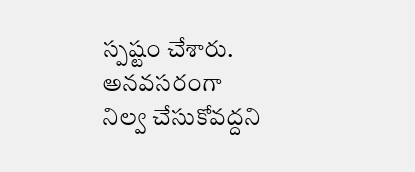స్పష్టం చేశారు. అనవసరంగా నిల్వ చేసుకోవద్దని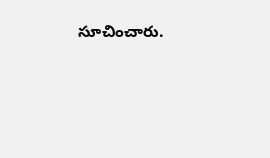సూచించారు.